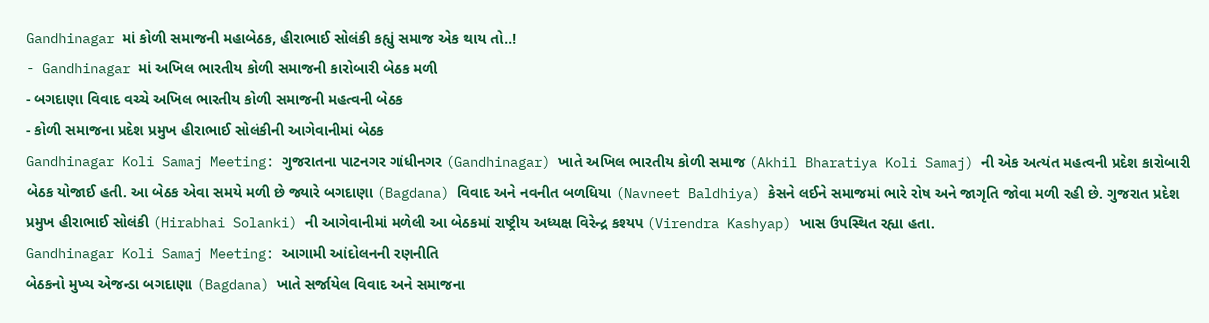Gandhinagar માં કોળી સમાજની મહાબેઠક, હીરાભાઈ સોલંકી કહ્યું સમાજ એક થાય તો..!
- Gandhinagar માં અખિલ ભારતીય કોળી સમાજની કારોબારી બેઠક મળી
- બગદાણા વિવાદ વચ્ચે અખિલ ભારતીય કોળી સમાજની મહત્વની બેઠક
- કોળી સમાજના પ્રદેશ પ્રમુખ હીરાભાઈ સોલંકીની આગેવાનીમાં બેઠક
Gandhinagar Koli Samaj Meeting: ગુજરાતના પાટનગર ગાંધીનગર (Gandhinagar) ખાતે અખિલ ભારતીય કોળી સમાજ (Akhil Bharatiya Koli Samaj) ની એક અત્યંત મહત્વની પ્રદેશ કારોબારી બેઠક યોજાઈ હતી. આ બેઠક એવા સમયે મળી છે જ્યારે બગદાણા (Bagdana) વિવાદ અને નવનીત બળધિયા (Navneet Baldhiya) કેસને લઈને સમાજમાં ભારે રોષ અને જાગૃતિ જોવા મળી રહી છે. ગુજરાત પ્રદેશ પ્રમુખ હીરાભાઈ સોલંકી (Hirabhai Solanki) ની આગેવાનીમાં મળેલી આ બેઠકમાં રાષ્ટ્રીય અધ્યક્ષ વિરેન્દ્ર કશ્યપ (Virendra Kashyap) ખાસ ઉપસ્થિત રહ્યા હતા.
Gandhinagar Koli Samaj Meeting: આગામી આંદોલનની રણનીતિ
બેઠકનો મુખ્ય એજન્ડા બગદાણા (Bagdana) ખાતે સર્જાયેલ વિવાદ અને સમાજના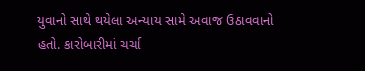યુવાનો સાથે થયેલા અન્યાય સામે અવાજ ઉઠાવવાનો હતો. કારોબારીમાં ચર્ચા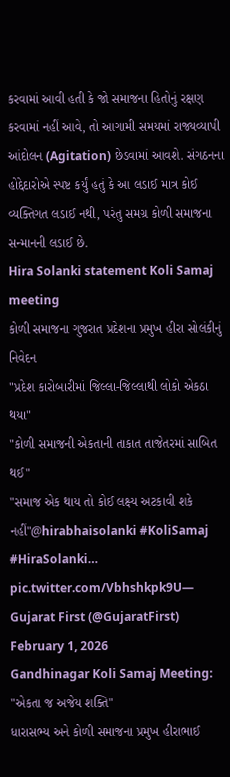કરવામાં આવી હતી કે જો સમાજના હિતોનું રક્ષણ કરવામાં નહીં આવે, તો આગામી સમયમાં રાજ્યવ્યાપી આંદોલન (Agitation) છેડવામાં આવશે. સંગઠનના હોદ્દેદારોએ સ્પષ્ટ કર્યું હતું કે આ લડાઈ માત્ર કોઈ વ્યક્તિગત લડાઈ નથી, પરંતુ સમગ્ર કોળી સમાજના સન્માનની લડાઈ છે.
Hira Solanki statement Koli Samaj meeting
કોળી સમાજના ગુજરાત પ્રદેશના પ્રમુખ હીરા સોલંકીનું નિવેદન
"પ્રદેશ કારોબારીમાં જિલ્લા-જિલ્લાથી લોકો એકઠા થયા"
"કોળી સમાજની એકતાની તાકાત તાજેતરમાં સાબિત થઈ"
"સમાજ એક થાય તો કોઈ લક્ષ્ય અટકાવી શકે નહીં"@hirabhaisolanki #KoliSamaj #HiraSolanki… pic.twitter.com/Vbhshkpk9U— Gujarat First (@GujaratFirst) February 1, 2026
Gandhinagar Koli Samaj Meeting: "એકતા જ અજેય શક્તિ"
ધારાસભ્ય અને કોળી સમાજના પ્રમુખ હીરાભાઈ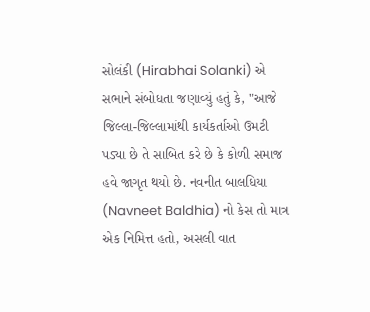સોલંકી (Hirabhai Solanki) એ સભાને સંબોધતા જણાવ્યું હતું કે, "આજે જિલ્લા-જિલ્લામાંથી કાર્યકર્તાઓ ઉમટી પડ્યા છે તે સાબિત કરે છે કે કોળી સમાજ હવે જાગૃત થયો છે. નવનીત બાલધિયા (Navneet Baldhia) નો કેસ તો માત્ર એક નિમિત્ત હતો, અસલી વાત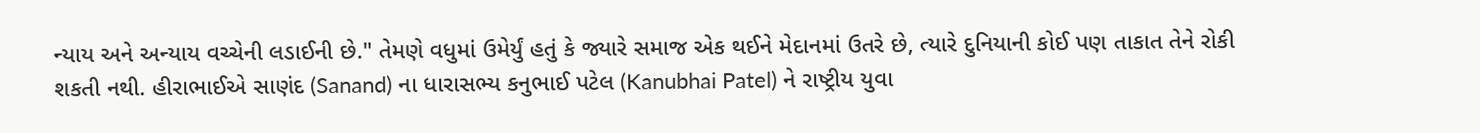ન્યાય અને અન્યાય વચ્ચેની લડાઈની છે." તેમણે વધુમાં ઉમેર્યું હતું કે જ્યારે સમાજ એક થઈને મેદાનમાં ઉતરે છે, ત્યારે દુનિયાની કોઈ પણ તાકાત તેને રોકી શકતી નથી. હીરાભાઈએ સાણંદ (Sanand) ના ધારાસભ્ય કનુભાઈ પટેલ (Kanubhai Patel) ને રાષ્ટ્રીય યુવા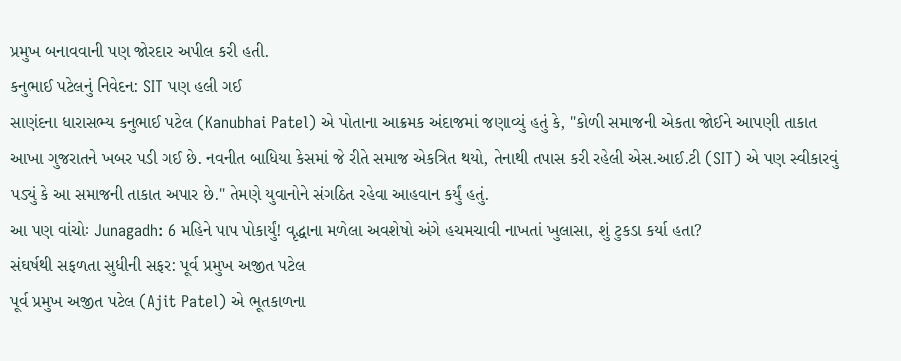પ્રમુખ બનાવવાની પણ જોરદાર અપીલ કરી હતી.
કનુભાઈ પટેલનું નિવેદન: SIT પણ હલી ગઈ
સાણંદના ધારાસભ્ય કનુભાઈ પટેલ (Kanubhai Patel) એ પોતાના આક્રમક અંદાજમાં જણાવ્યું હતું કે, "કોળી સમાજની એકતા જોઈને આપણી તાકાત આખા ગુજરાતને ખબર પડી ગઈ છે. નવનીત બાધિયા કેસમાં જે રીતે સમાજ એકત્રિત થયો, તેનાથી તપાસ કરી રહેલી એસ.આઈ.ટી (SIT) એ પણ સ્વીકારવું પડ્યું કે આ સમાજની તાકાત અપાર છે." તેમણે યુવાનોને સંગઠિત રહેવા આહવાન કર્યું હતું.
આ પણ વાંચોઃ Junagadh: 6 મહિને પાપ પોકાર્યું! વૃદ્ધાના મળેલા અવશેષો અંગે હચમચાવી નાખતાં ખુલાસા, શું ટુકડા કર્યા હતા?
સંઘર્ષથી સફળતા સુધીની સફર: પૂર્વ પ્રમુખ અજીત પટેલ
પૂર્વ પ્રમુખ અજીત પટેલ (Ajit Patel) એ ભૂતકાળના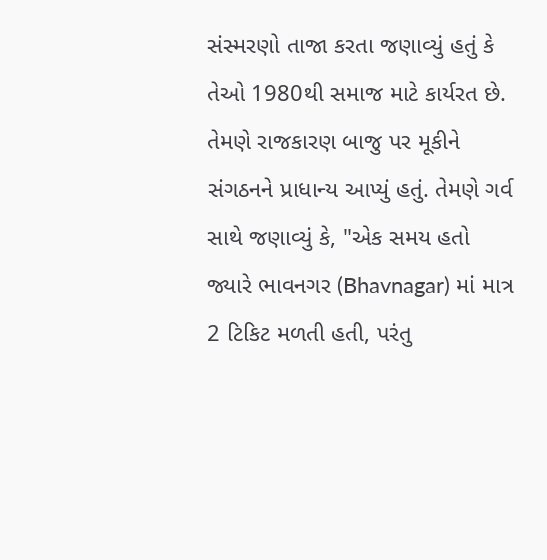સંસ્મરણો તાજા કરતા જણાવ્યું હતું કે તેઓ 1980થી સમાજ માટે કાર્યરત છે. તેમણે રાજકારણ બાજુ પર મૂકીને સંગઠનને પ્રાધાન્ય આપ્યું હતું. તેમણે ગર્વ સાથે જણાવ્યું કે, "એક સમય હતો જ્યારે ભાવનગર (Bhavnagar) માં માત્ર 2 ટિકિટ મળતી હતી, પરંતુ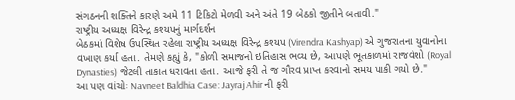સંગઠનની શક્તિને કારણે અમે 11 ટિકિટો મેળવી અને અંતે 19 બેઠકો જીતીને બતાવી."
રાષ્ટ્રીય અધ્યક્ષ વિરેન્દ્ર કશ્યપનું માર્ગદર્શન
બેઠકમાં વિશેષ ઉપસ્થિત રહેલા રાષ્ટ્રીય અધ્યક્ષ વિરેન્દ્ર કશ્યપ (Virendra Kashyap) એ ગુજરાતના યુવાનોના વખાણ કર્યા હતા. તેમણે કહ્યું કે, "કોળી સમાજનો ઇતિહાસ ભવ્ય છે, આપણે ભૂતકાળમાં રાજવંશો (Royal Dynasties) જેટલી તાકાત ધરાવતા હતા. આજે ફરી તે જ ગૌરવ પ્રાપ્ત કરવાનો સમય પાકી ગયો છે."
આ પણ વાંચોઃ Navneet Baldhia Case: Jayraj Ahir ની ફરી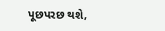પૂછપરછ થશે,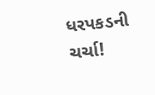ધરપકડની ચર્ચા!